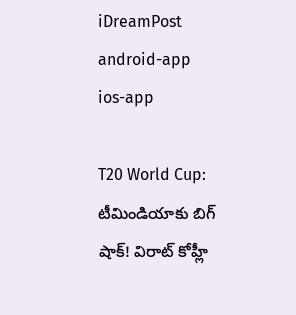iDreamPost
android-app
ios-app

T20 World Cup: టీమిండియాకు బిగ్‌ షాక్‌! విరాట్‌ కోహ్లీ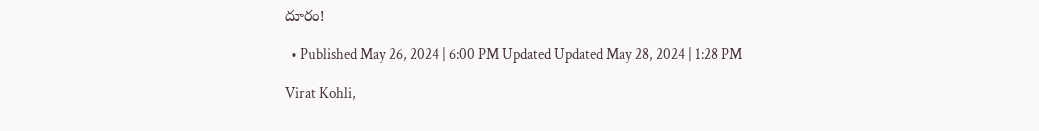దూరం!

  • Published May 26, 2024 | 6:00 PM Updated Updated May 28, 2024 | 1:28 PM

Virat Kohli,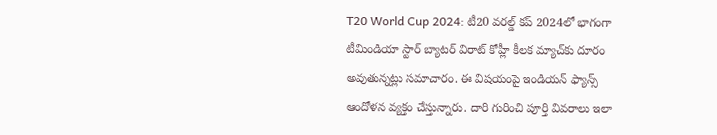T20 World Cup 2024: టీ20 వరల్డ్‌ కప్‌ 2024లో భాగంగా టీమిండియా స్టార్‌ బ్యాటర్‌ విరాట్‌ కోహ్లీ కీలక మ్యాచ్‌కు దూరం అవుతున్నట్లు సమాచారం. ఈ విషయంపై ఇండియన్‌ ఫ్యాన్స్‌ ఆందోళన వ్యక్తం చేస్తున్నారు. దారి గురించి పూర్తి వివరాలు ఇలా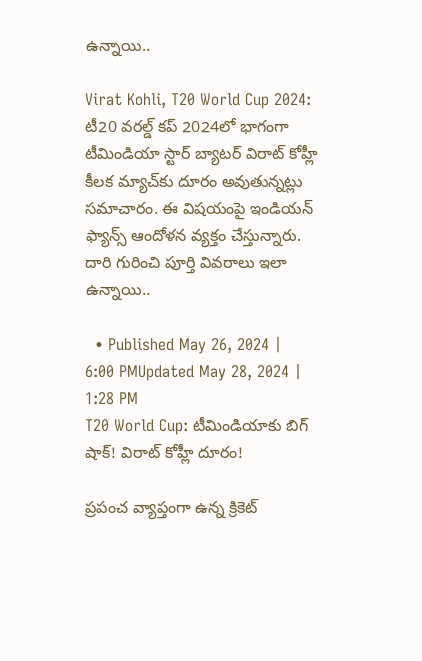ఉన్నాయి..

Virat Kohli, T20 World Cup 2024: టీ20 వరల్డ్‌ కప్‌ 2024లో భాగంగా టీమిండియా స్టార్‌ బ్యాటర్‌ విరాట్‌ కోహ్లీ కీలక మ్యాచ్‌కు దూరం అవుతున్నట్లు సమాచారం. ఈ విషయంపై ఇండియన్‌ ఫ్యాన్స్‌ ఆందోళన వ్యక్తం చేస్తున్నారు. దారి గురించి పూర్తి వివరాలు ఇలా ఉన్నాయి..

  • Published May 26, 2024 | 6:00 PMUpdated May 28, 2024 | 1:28 PM
T20 World Cup: టీమిండియాకు బిగ్‌ షాక్‌! విరాట్‌ కోహ్లీ దూరం!

ప్రపంచ వ్యాప్తంగా ఉన్న క్రికెట్‌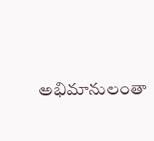అభిమానులంతా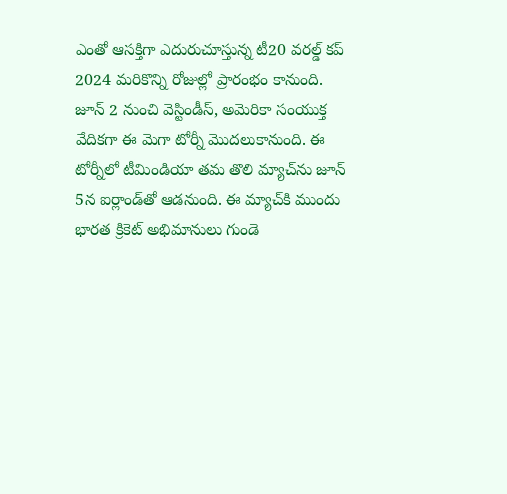ఎంతో ఆసక్తిగా ఎదురుచూస్తున్న టీ20 వరల్డ్‌ కప్‌ 2024 మరికొన్ని రోజుల్లో ప్రారంభం కానుంది. జూన్‌ 2 నుంచి వెస్టిండీస్‌, అమెరికా సంయుక్త వేదికగా ఈ మెగా టోర్నీ మొదలుకానుంది. ఈ టోర్నీలో టీమిండియా తమ తొలి మ్యాచ్‌ను జూన్‌ 5న ఐర్లాండ్‌తో ఆడనుంది. ఈ మ్యాచ్‌కి ముందు భారత క్రికెట్‌ అభిమానులు గుండె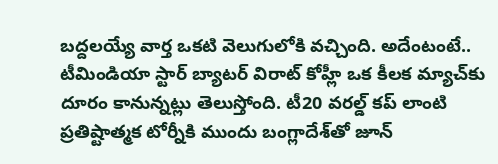బద్దలయ్యే వార్త ఒకటి వెలుగులోకి వచ్చింది. అదేంటంటే.. టీమిండియా స్టార్‌ బ్యాటర్‌ విరాట్‌ కోహ్లీ ఒక కీలక మ్యాచ్‌కు దూరం కానున్నట్లు తెలుస్తోంది. టీ20 వరల్డ్‌ కప్‌ లాంటి ప్రతిష్టాత్మక టోర్నీకి ముందు బంగ్లాదేశ్‌తో జూన్‌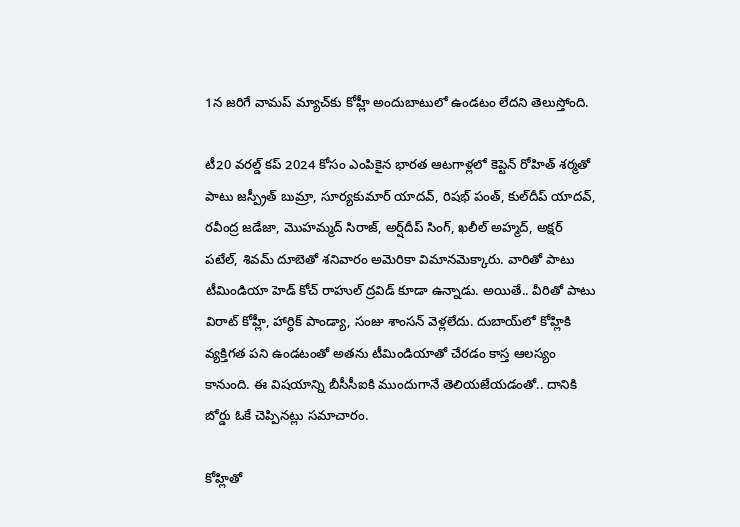1న జరిగే వామప్‌ మ్యాచ్‌కు కోహ్లీ అందుబాటులో ఉండటం లేదని తెలుస్తోంది.

టీ20 వరల్డ్‌ కప్‌ 2024 కోసం ఎంపికైన భారత ఆటగాళ్లలో కెప్టెన్ రోహిత్ శర్మతో పాటు జస్ప్రీత్‌ బుమ్రా, సూర్యకుమార్‌ యాదవ్, రిషభ్ పంత్, కుల్‌దీప్‌ యాదవ్, రవీంద్ర జడేజా, మొహమ్మద్‌ సిరాజ్, అర్ష్‌దీప్‌ సింగ్, ఖలీల్‌ అహ్మద్, అక్షర్‌ పటేల్, శివమ్‌ దూబెతో శనివారం అమెరికా విమానమెక్కారు. వారితో పాటు టీమిండియా హెడ్‌ కోచ్‌ రాహుల్‌ ద్రవిడ్‌ కూడా ఉన్నాడు. అయితే.. వీరితో పాటు విరాట్‌ కోహ్లీ, హార్ధిక్‌ పాండ్యా, సంజు శాంసన్‌ వెళ్లలేదు. దుబాయ్‌లో కోహ్లికి వ్యక్తిగత పని ఉండటంతో అతను టీమిండియాతో చేరడం కాస్త ఆలస్యం కానుంది. ఈ విషయాన్ని బీసీసీఐకి ముందుగానే తెలియజేయడంతో.. దానికి బోర్డు ఓకే చెప్పినట్లు సమాచారం.

కోహ్లితో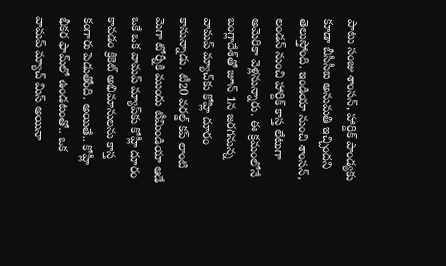పాటు సంజు శాంసన్, హార్దిక్ పాండ్యకు కూడా బీసీసీఐ అనుమతి ఇచ్చిందని తెలుస్తోంది. ఇండియా నుంచి శాంసన్, లండన్ నుంచి హార్దిక్‌ కాస్త లేటుగా అమెరికా వెళ్లనున్నారు. ఈ క్రమంలోనే బంగ్లాదేశ్‌‌తో జూన్ 1న జరగనున్న వామప్‌ మ్యాచ్‌కు కోహ్లి దూరం కానున్నాడు. టీ20 వరల్డ్ కప్ లాంటి మెగా టోర్నీకి ముందు టీమిండియా ఆడే ఒకే ఒక వామప్‌ మ్యాప్‌కు కోహ్లీ దూరం కావడం క్రికెట్‌ అభిమానులను కాస్త కంగారు పెడుతోంది. అయితే.. కోహ్లీ భీకర ఫామ్‌లో ఉండటంతో.. ఒక వామప్‌ మ్యాచ్‌ మిస్‌ అయినా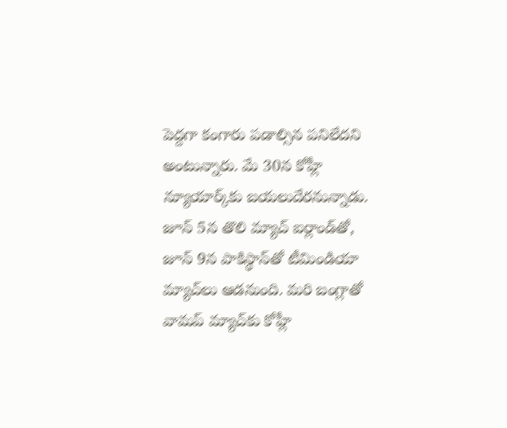పెద్దగా కంగారు పడాల్సిన పనిలేదని అంటున్నారు. మే 30న కోహ్లీ న్యూయార్క్‌కు బయలుదేరనున్నాడు. జూన్‌ 5న తొలి మ్యాచ్‌ ఐర్లాండ్‌తో, జూన్‌ 9న పాకిస్థాన్‌తో టీమిండియా మ్యాచ్‌లు ఆడనుంది. మరి బంగ్లాతో వామప్‌ మ్యాచ్‌కు కోహ్లీ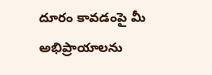దూరం కావడంపై మీ అభిప్రాయాలను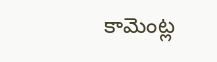కామెంట్ల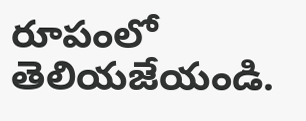రూపంలో తెలియజేయండి.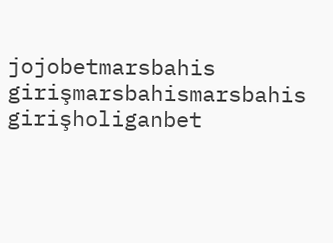jojobetmarsbahis girişmarsbahismarsbahis girişholiganbet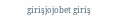girişjojobet giriş